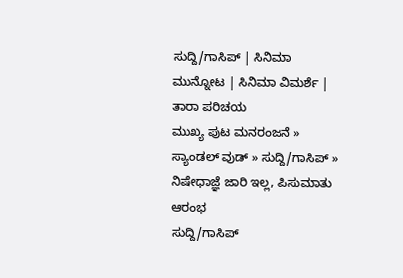ಸುದ್ದಿ/ಗಾಸಿಪ್ | ಸಿನಿಮಾ ಮುನ್ನೋಟ | ಸಿನಿಮಾ ವಿಮರ್ಶೆ | ತಾರಾ ಪರಿಚಯ
ಮುಖ್ಯ ಪುಟ ಮನರಂಜನೆ » ಸ್ಯಾಂಡಲ್ ವುಡ್ » ಸುದ್ದಿ/ಗಾಸಿಪ್ » ನಿಷೇಧಾಜ್ಞೆ ಜಾರಿ ಇಲ್ಲ, ಪಿಸುಮಾತು ಆರಂಭ
ಸುದ್ದಿ/ಗಾಸಿಪ್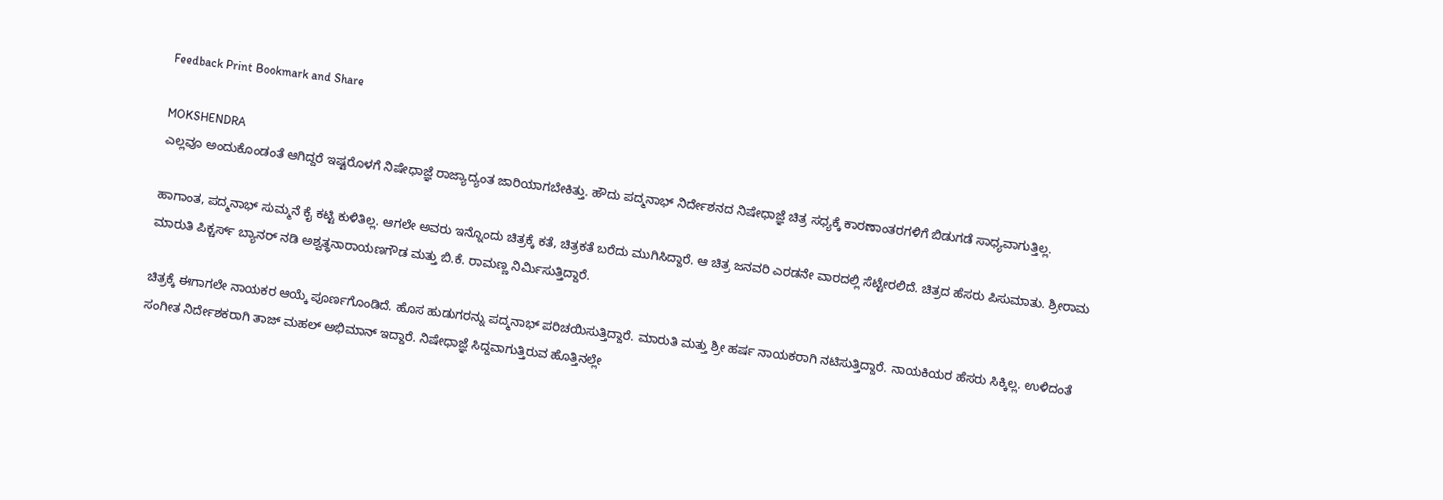Feedback Print Bookmark and Share

MOKSHENDRA
ಎಲ್ಲವೂ ಅಂದುಕೊಂಡಂತೆ ಆಗಿದ್ದರೆ ಇಷ್ಟರೊಳಗೆ ನಿಷೇಧಾಜ್ಞೆ ರಾಜ್ಯಾದ್ಯಂತ ಜಾರಿಯಾಗಬೇಕಿತ್ತು. ಹೌದು ಪದ್ಮನಾಭ್ ನಿರ್ದೇಶನದ ನಿಷೇಧಾಜ್ಞೆ ಚಿತ್ರ ಸಧ್ಯಕ್ಕೆ ಕಾರಣಾಂತರಗಳಿಗೆ ಬಿಡುಗಡೆ ಸಾಧ್ಯವಾಗುತ್ತಿಲ್ಲ.

ಹಾಗಾಂತ, ಪದ್ಮನಾಭ್ ಸುಮ್ಮನೆ ಕೈ ಕಟ್ಟಿ ಕುಳಿತಿಲ್ಲ. ಆಗಲೇ ಅವರು ಇನ್ನೊಂದು ಚಿತ್ರಕ್ಕೆ ಕತೆ, ಚಿತ್ರಕತೆ ಬರೆದು ಮುಗಿಸಿದ್ದಾರೆ. ಆ ಚಿತ್ರ ಜನವರಿ ಎರಡನೇ ವಾರದಲ್ಲಿ ಸೆಟ್ಟೇರಲಿದೆ. ಚಿತ್ರದ ಹೆಸರು ಪಿಸುಮಾತು. ಶ್ರೀರಾಮ ಮಾರುತಿ ಪಿಕ್ಚರ್ಸ್ ಬ್ಯಾನರ್ ನಡಿ ಅಶ್ವತ್ಥನಾರಾಯಣಗೌಡ ಮತ್ತು ಬಿ.ಕೆ. ರಾಮಣ್ಣ ನಿರ್ಮಿಸುತ್ತಿದ್ದಾರೆ.

ಚಿತ್ರಕ್ಕೆ ಈಗಾಗಲೇ ನಾಯಕರ ಆಯ್ಕೆ ಪೂರ್ಣಗೊಂಡಿದೆ. ಹೊಸ ಹುಡುಗರನ್ನು ಪದ್ಮನಾಭ್ ಪರಿಚಯಿಸುತ್ತಿದ್ದಾರೆ. ಮಾರುತಿ ಮತ್ತು ಶ್ರೀ ಹರ್ಷ ನಾಯಕರಾಗಿ ನಟಿಸುತ್ತಿದ್ದಾರೆ. ನಾಯಕಿಯರ ಹೆಸರು ಸಿಕ್ಕಿಲ್ಲ. ಉಳಿದಂತೆ ಸಂಗೀತ ನಿರ್ದೇಶಕರಾಗಿ ತಾಜ್ ಮಹಲ್ ಅಭಿಮಾನ್ ಇದ್ದಾರೆ. ನಿಷೇಧಾಜ್ಞೆ ಸಿದ್ದವಾಗುತ್ತಿರುವ ಹೊತ್ತಿನಲ್ಲೇ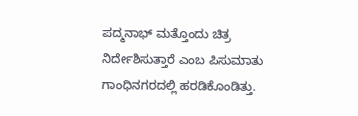ಪದ್ಮನಾಭ್ ಮತ್ತೊಂದು ಚಿತ್ರ ನಿರ್ದೇಶಿಸುತ್ತಾರೆ ಎಂಬ ಪಿಸುಮಾತು ಗಾಂಧಿನಗರದಲ್ಲಿ ಹರಡಿಕೊಂಡಿತ್ತು.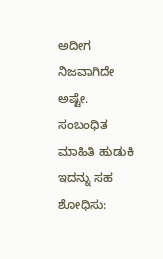ಅದೀಗ ನಿಜವಾಗಿದೇ ಅಷ್ಟೇ.
ಸಂಬಂಧಿತ ಮಾಹಿತಿ ಹುಡುಕಿ
ಇದನ್ನು ಸಹ ಶೋಧಿಸು: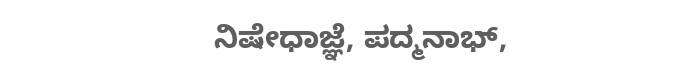ನಿಷೇಧಾಜ್ಞೆ, ಪದ್ಮನಾಭ್,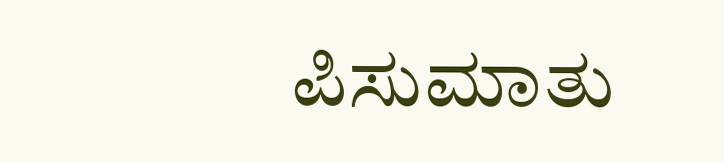ಪಿಸುಮಾತು